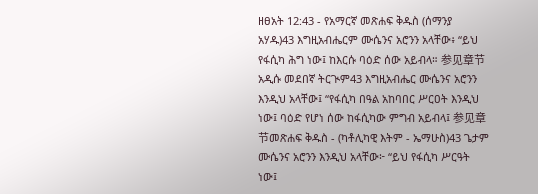ዘፀአት 12:43 - የአማርኛ መጽሐፍ ቅዱስ (ሰማንያ አሃዱ)43 እግዚአብሔርም ሙሴንና አሮንን አላቸው፥ “ይህ የፋሲካ ሕግ ነው፤ ከእርሱ ባዕድ ሰው አይብላ። 参见章节አዲሱ መደበኛ ትርጒም43 እግዚአብሔር ሙሴንና አሮንን እንዲህ አላቸው፤ “የፋሲካ በዓል አከባበር ሥርዐት እንዲህ ነው፤ ባዕድ የሆነ ሰው ከፋሲካው ምግብ አይብላ፤ 参见章节መጽሐፍ ቅዱስ - (ካቶሊካዊ እትም - ኤማሁስ)43 ጌታም ሙሴንና አሮንን እንዲህ አላቸው፦ “ይህ የፋሲካ ሥርዓት ነው፤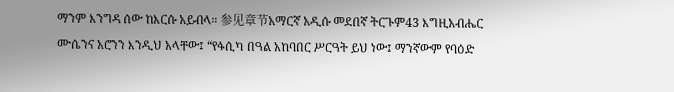ማንም እንግዳ ሰው ከእርሱ አይብላ። 参见章节አማርኛ አዲሱ መደበኛ ትርጉም43 እግዚአብሔር ሙሴንና አሮንን እንዲህ አላቸው፤ “የፋሲካ በዓል አከባበር ሥርዓት ይህ ነው፤ ማንኛውም የባዕድ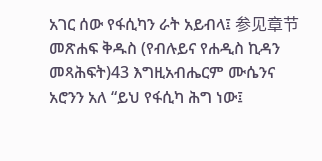አገር ሰው የፋሲካን ራት አይብላ፤ 参见章节መጽሐፍ ቅዱስ (የብሉይና የሐዲስ ኪዳን መጻሕፍት)43 እግዚአብሔርም ሙሴንና አሮንን አለ “ይህ የፋሲካ ሕግ ነው፤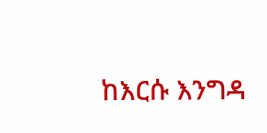ከእርሱ እንግዳ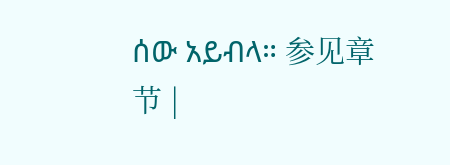ሰው አይብላ። 参见章节 |